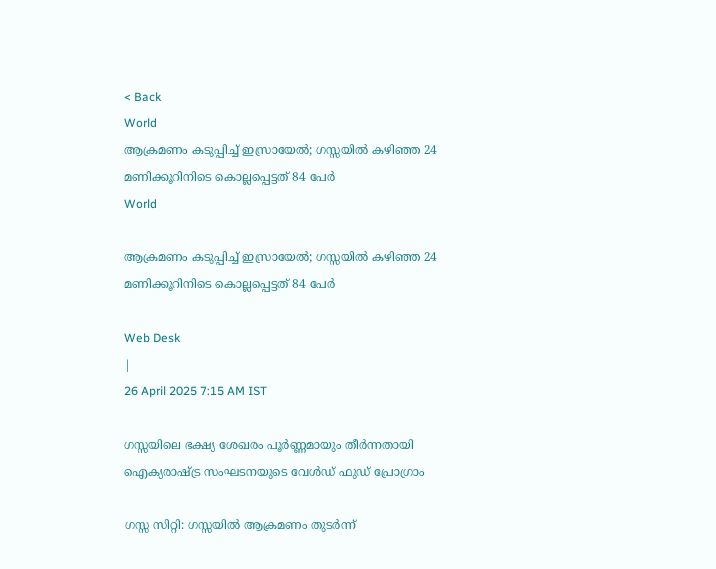< Back
World
ആക്രമണം കടുപ്പിച്ച് ഇസ്രായേല്‍; ഗസ്സയിൽ കഴിഞ്ഞ 24 മണിക്കൂറിനിടെ കൊല്ലപ്പെട്ടത് 84 പേർ
World

ആക്രമണം കടുപ്പിച്ച് ഇസ്രായേല്‍; ഗസ്സയിൽ കഴിഞ്ഞ 24 മണിക്കൂറിനിടെ കൊല്ലപ്പെട്ടത് 84 പേർ

Web Desk
|
26 April 2025 7:15 AM IST

ഗസ്സയിലെ ഭക്ഷ്യ ശേഖരം പൂർണ്ണമായും തീർന്നതായി ഐക്യരാഷ്‌ട്ര സംഘടനയുടെ വേൾഡ് ഫുഡ് പ്രോഗ്രാം

ഗസ്സ സിറ്റി: ഗസ്സയിൽ ആക്രമണം തുടർന്ന്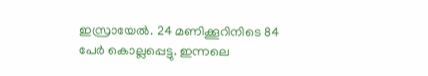ഇസ്രായേൽ. 24 മണിക്കൂറിനിടെ 84 പേർ കൊല്ലപ്പെട്ടു. ഇന്നലെ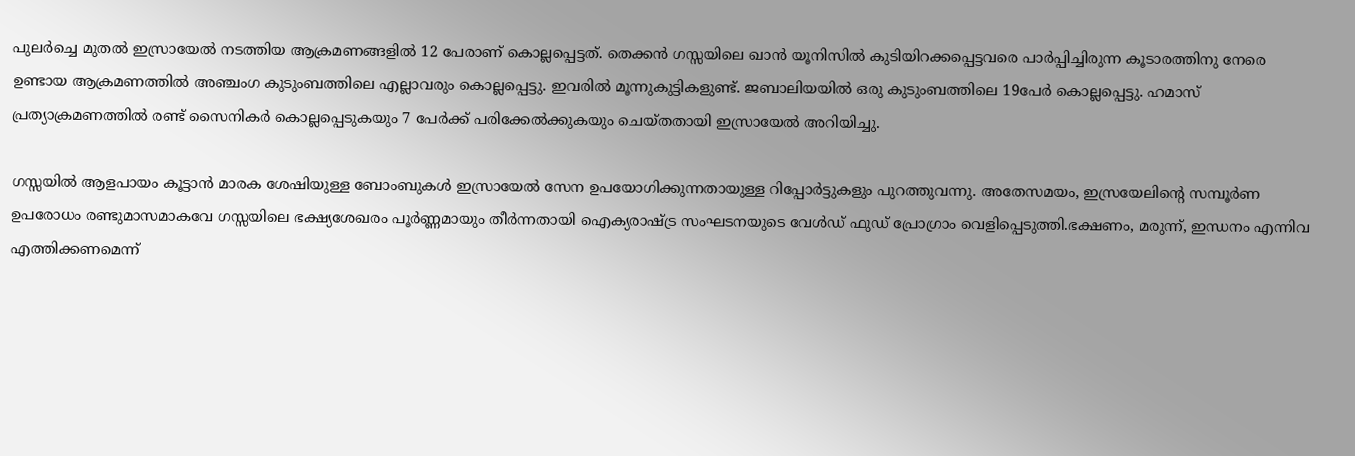പുലർച്ചെ മുതൽ ഇസ്രായേൽ നടത്തിയ ആക്രമണങ്ങളിൽ 12 പേരാണ് കൊല്ലപ്പെട്ടത്. തെക്കൻ ഗസ്സയിലെ ഖാൻ യൂനിസിൽ കുടിയിറക്കപ്പെട്ടവരെ പാർപ്പിച്ചിരുന്ന കൂടാരത്തിനു നേരെ ഉണ്ടായ ആക്രമണത്തിൽ അഞ്ചംഗ കുടുംബത്തിലെ എല്ലാവരും കൊല്ലപ്പെട്ടു. ഇവരിൽ മൂന്നുകുട്ടികളുണ്ട്‌. ജബാലിയയിൽ ഒരു കുടുംബത്തിലെ 19പേർ കൊല്ലപ്പെട്ടു. ഹമാസ് പ്രത്യാക്രമണത്തിൽ രണ്ട് സൈനികർ കൊല്ലപ്പെടുകയും 7 പേർക്ക് പരിക്കേൽക്കുകയും ചെയ്തതായി ഇസ്രായേൽ അറിയിച്ചു.

ഗസ്സയിൽ ആളപായം കൂട്ടാൻ മാരക ശേഷിയുള്ള ബോംബുകൾ ഇസ്രായേൽ സേന ഉപയോഗിക്കുന്നതായുള്ള റിപ്പോർട്ടുകളും പുറത്തുവന്നു. അതേസമയം, ഇസ്രയേലിന്റെ സമ്പൂർണ ഉപരോധം രണ്ടുമാസമാകവേ ഗസ്സയിലെ ഭക്ഷ്യശേഖരം പൂർണ്ണമായും തീർന്നതായി ഐക്യരാഷ്‌ട്ര സംഘടനയുടെ വേൾഡ് ഫുഡ് പ്രോഗ്രാം വെളിപ്പെടുത്തി.ഭക്ഷണം, മരുന്ന്, ഇന്ധനം എന്നിവ എത്തിക്കണമെന്ന്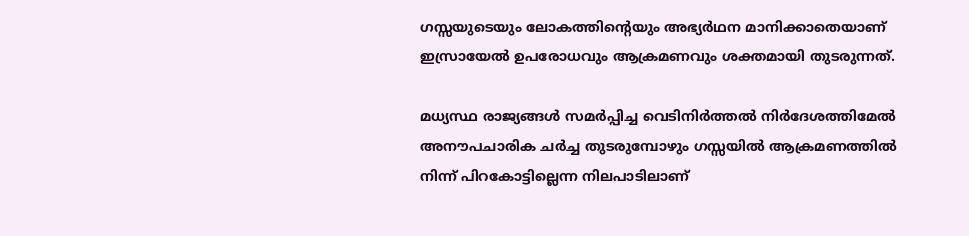ഗസ്സയുടെയും ലോകത്തിന്റെയും അഭ്യർഥന മാനിക്കാതെയാണ്‌ ഇസ്രായേൽ ഉപരോധവും ആക്രമണവും ശക്തമായി തുടരുന്നത്‌.

മധ്യസ്ഥ രാജ്യങ്ങൾ സമർപ്പിച്ച വെടിനിർത്തൽ നിർദേശത്തിമേൽ അനൗപചാരിക ചർച്ച തുടരുമ്പോഴും ഗസ്സയിൽ ആക്രമണത്തിൽ നിന്ന് പിറകോട്ടില്ലെന്ന നിലപാടിലാണ്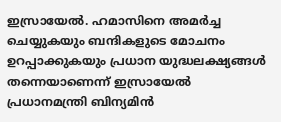ഇസ്രായേൽ. ഹമാസിനെ അമർച്ച ചെയ്യുകയും ബന്ദികളുടെ മോചനം ഉറപ്പാക്കുകയും പ്രധാന യുദ്ധലക്ഷ്യങ്ങൾ തന്നെയാണെന്ന് ഇസ്രായേൽ പ്രധാനമന്ത്രി ബിന്യമിൻ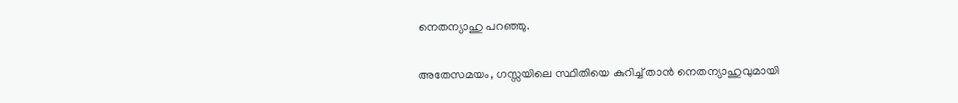നെതന്യാഹു പറഞ്ഞു.

അതേസമയം, ഗസ്സയിലെ സ്ഥിതിയെ കുറിച്ച് താൻ നെതന്യാഹുവുമായി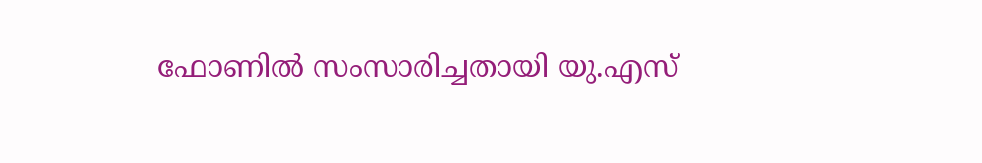ഫോണിൽ സംസാരിച്ചതായി യു.എസ്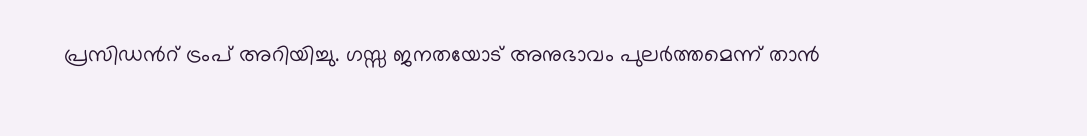പ്രസിഡന്‍റ് ട്രംപ് അറിയിച്ചു. ഗസ്സ ജനതയോട് അനുഭാവം പുലർത്തമെന്ന് താൻ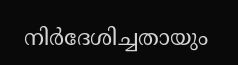നിർദേശിച്ചതായും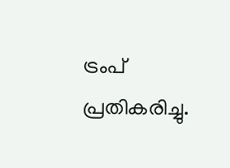ട്രംപ് പ്രതികരിച്ചു.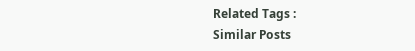Related Tags :
Similar Posts